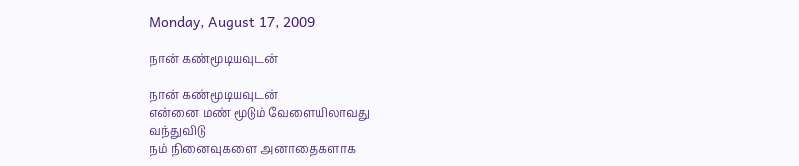Monday, August 17, 2009

நான் கண்மூடியவுடன்

நான் கண்மூடியவுடன்
என்னை மண் மூடும் வேளையிலாவது
வந்துவிடு
நம் நினைவுகளை அனாதைகளாக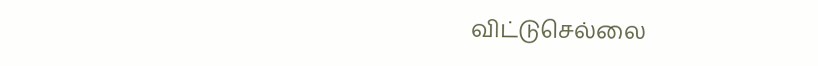விட்டுசெல்லை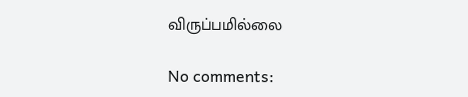விருப்பமில்லை

No comments: